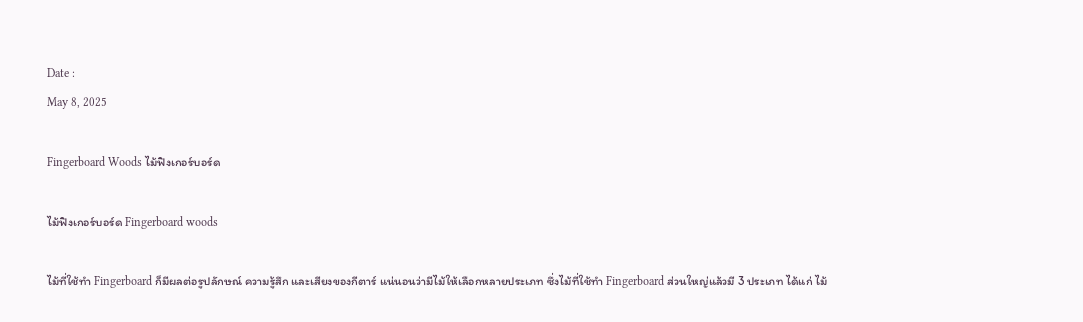Date :
May 8, 2025

Fingerboard Woods ไม้ฟิงเกอร์บอร์ด

ไม้ฟิงเกอร์บอร์ด Fingerboard woods

ไม้ที่ใช้ทำ Fingerboard ก็มีผลต่อรูปลักษณ์ ความรู้สึก และเสียงของกีตาร์ แน่นอนว่ามีไม้ให้เลือกหลายประเภท ซึ่งไม้ที่ใช้ทำ Fingerboard ส่วนใหญ่แล้วมี 3 ประเภท ได้แก่ ไม้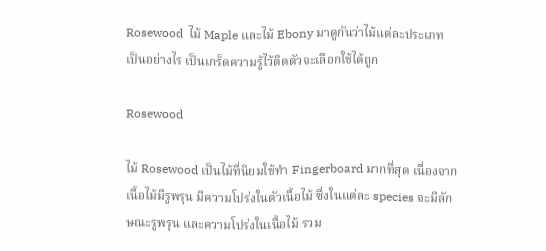Rosewood  ไม้ Maple และไม้ Ebony มาดูกันว่าไม้แต่ละประเภท เป็นอย่างไร เป็นเกร็ดความรู้ไว้ติดตัวจะเลือกใช้ได้ถูก

Rosewood

ไม้ Rosewood เป็นไม้ที่นิยมใช้ทำ Fingerboard มากที่สุด เนื่องจากเนื้อไม้มีรูพรุน มีความโปร่งในตัวเนื้อไม้ ซึ่งในแต่ละ species จะมีลักษณะรูพรุน และความโปร่งในเนื้อไม้ รวม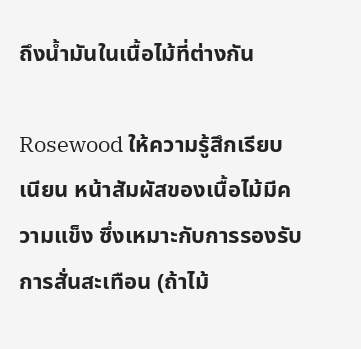ถึงน้ำมันในเนื้อไม้ที่ต่างกัน

Rosewood ให้ความรู้สึกเรียบเนียน หน้าสัมผัสของเนื้อไม้มีความแข็ง ซึ่งเหมาะกับการรองรับการสั่นสะเทือน (ถ้าไม้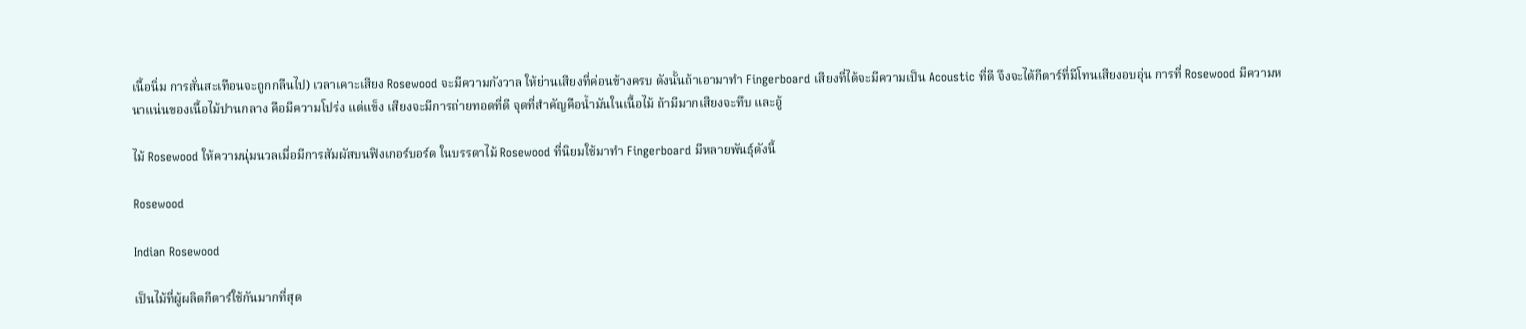เนื้อนิ่ม การสั่นสะเทือนจะถูกกลืนไป) เวลาเคาะเสียง Rosewood จะมีความกังวาล ให้ย่านเสียงที่ค่อนข้างครบ ดังนั้นถ้าเอามาทำ Fingerboard เสียงที่ได้จะมีความเป็น Acoustic ที่ดี จึงจะได้กีตาร์ที่มีโทนเสียงอบอุ่น การที่ Rosewood มีความหนาแน่นของเนื้อไม้ปานกลาง คือมีความโปร่ง แต่แข็ง เสียงจะมีการถ่ายทอดที่ดี จุดที่สำคัญคือน้ำมันในเนื้อไม้ ถ้ามีมากเสียงจะทึบ และอู้

ไม้ Rosewood ให้ความนุ่มนวลเมื่อมีการสัมผัสบนฟิงเกอร์บอร์ด ในบรรดาไม้ Rosewood ที่นิยมใช้มาทำ Fingerboard มีหลายพันธุ์ดังนี้

Rosewood

Indian Rosewood

เป็นไม้ที่ผู้ผลิตกีตาร์ใช้กันมากที่สุด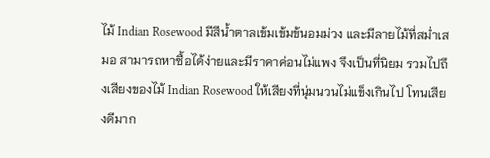ไม้ Indian Rosewood มีสีน้ำตาลเข้มเข้มข้นอมม่วง และมีลายไม้ที่สม่ำเสมอ สามารถหาซื้อได้ง่ายและมีราคาค่อนไม่แพง จึงเป็นที่นิยม รวมไปถึงเสียงของไม้ Indian Rosewood ให้เสียงที่นุ่มนวนไม่แข็งเกินไป โทนเสียงดีมาก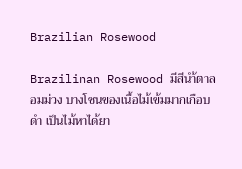Brazilian Rosewood

Brazilinan Rosewood มีสีนำ้ตาลอมม่วง บางโซนของเนื้อไม้เข้มมากเกือบดำ เป็นไม้หาได้ยา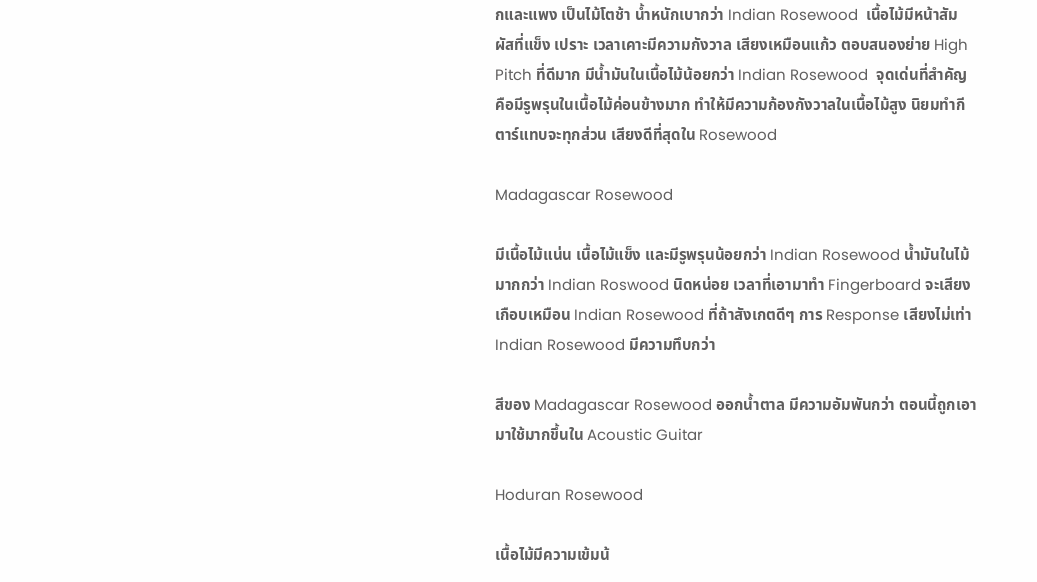กและแพง เป็นไม้โตช้า น้ำหนักเบากว่า Indian Rosewood  เนื้อไม้มีหน้าสัมผัสที่แข็ง เปราะ เวลาเคาะมีความกังวาล เสียงเหมือนแก้ว ตอบสนองย่าย High Pitch ที่ดีมาก มีน้ำมันในเนื้อไม้น้อยกว่า Indian Rosewood  จุดเด่นที่สำคัญคือมีรูพรุนในเนื้อไม้ค่อนข้างมาก ทำให้มีความก้องกังวาลในเนื้อไม้สูง นิยมทำกีตาร์แทบจะทุกส่วน เสียงดีที่สุดใน Rosewood

Madagascar Rosewood

มีเนื้อไม้แน่น เนื้อไม้แข็ง และมีรูพรุนน้อยกว่า Indian Rosewood น้ำมันในไม้มากกว่า Indian Roswood นิดหน่อย เวลาที่เอามาทำ Fingerboard จะเสียงเกือบเหมือน Indian Rosewood ที่ถ้าสังเกตดีๆ การ Response เสียงไม่เท่า Indian Rosewood มีความทึบกว่า

สีของ Madagascar Rosewood ออกน้ำตาล มีความอัมพันกว่า ตอนนี้ถูกเอามาใช้มากขึ้นใน Acoustic Guitar

Hoduran Rosewood

เนื้อไม้มีความเข้มน้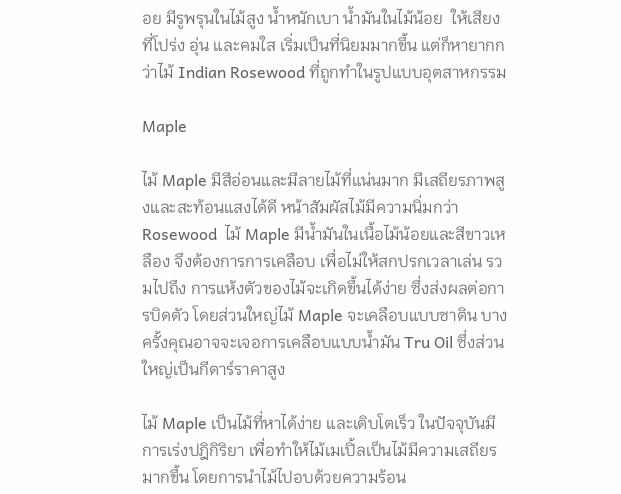อย มีรูพรุนในไม้สูง น้ำหนักเบา น้ำมันในไม้น้อย  ให้เสียงที่โปร่ง อุ่น และคมใส เริ่มเป็นที่นิยมมากขึ้น แต่ก็หายากกว่าไม้ Indian Rosewood ที่ถูกทำในรูปแบบอุตสาหกรรม

Maple

ไม้ Maple มีสีอ่อนและมีลายไม้ที่แน่นมาก มีเสถียรภาพสูงและสะท้อนแสงได้ดี หน้าสัมผัสไม้มีความนิ่มกว่า Rosewood  ไม้ Maple มีน้ำมันในเนื้อไม้น้อยและสีขาวเหลือง จึงต้องการการเคลือบ เพื่อไม่ให้สกปรกเวลาเล่น รวมไปถึง การแห้งตัวของไม้จะเกิดขึ้นได้ง่าย ซึ่งส่งผลต่อการบิดตัว โดยส่วนใหญ่ไม้ Maple จะเคลือบแบบซาติน บางครั้งคุณอาจจะเจอการเคลือบแบบน้ำมัน Tru Oil ซึ่งส่วนใหญ่เป็นกีตาร์ราคาสูง

ไม้ Maple เป็นไม้ที่หาได้ง่าย และเติบโตเร็ว ในปัจจุบันมีการเร่งปฎิกิริยา เพื่อทำให้ไม้เมเปิ้ลเป็นไม้มีความเสถียรมากขึ้น โดยการนำไม้ไปอบด้วยความร้อน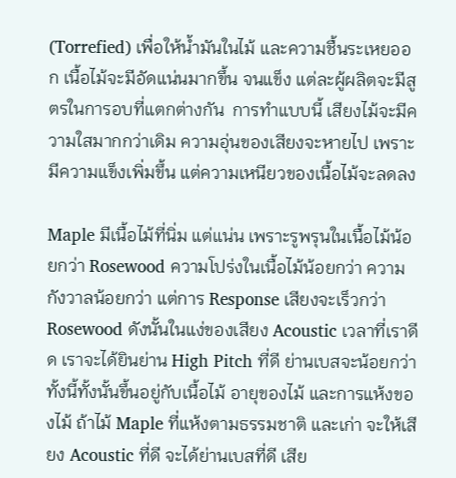(Torrefied) เพื่อให้น้ำมันในไม้ และความชื้นระเหยออก เนื้อไม้จะมีอัดแน่นมากขึ้น จนแข็ง แต่ละผู้ผลิตจะมีสูตรในการอบที่แตกต่างกัน  การทำแบบนี้ เสียงไม้จะมีความใสมากกว่าเดิม ความอุ่นของเสียงจะหายไป เพราะมีความแข็งเพิ่มขึ้น แต่ความเหนียวของเนื้อไม้จะลดลง

Maple มีเนื้อไม้ที่นิ่ม แต่แน่น เพราะรูพรุนในเนื้อไม้น้อยกว่า Rosewood ความโปร่งในเนื้อไม้น้อยกว่า ความกังวาลน้อยกว่า แต่การ Response เสียงจะเร็วกว่า Rosewood ดังนั้นในแง่ของเสียง Acoustic เวลาที่เราดีด เราจะได้ยินย่าน High Pitch ที่ดี ย่านเบสจะน้อยกว่า ทั้งนี้ทั้งนั้นขึ้นอยู่กับเนื้อไม้ อายุของไม้ และการแห้งของไม้ ถ้าไม้ Maple ที่แห้งตามธรรมชาติ และเก่า จะให้เสียง Acoustic ที่ดี จะได้ย่านเบสที่ดี เสีย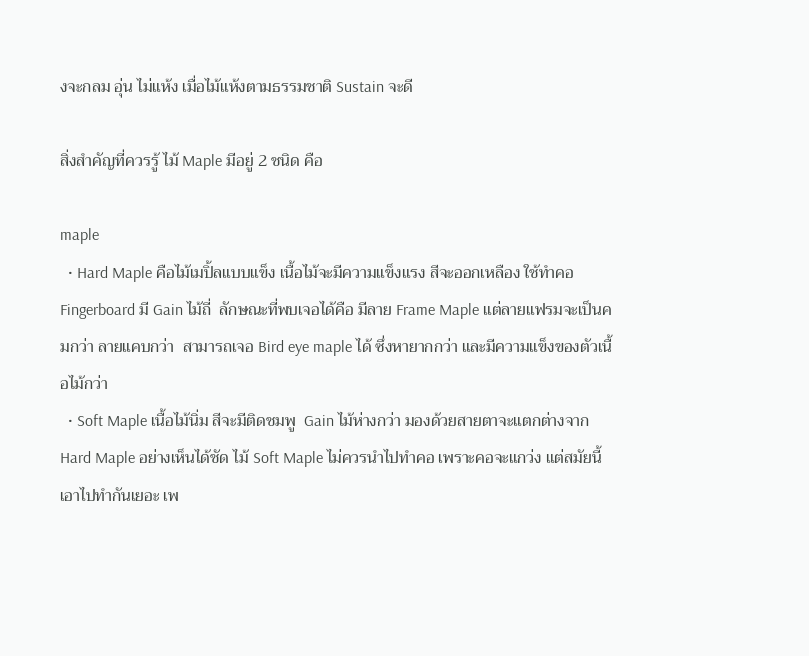งจะกลม อุ่น ไม่แห้ง เมื่อไม้แห้งตามธรรมชาติ Sustain จะดี

สิ่งสำคัญที่ควรรู้ ไม้ Maple มีอยู่ 2 ชนิด คือ

maple
  • Hard Maple คือไม้เมปิ้ลแบบแข็ง เนื้อไม้จะมีความแข็งแรง สีจะออกเหลือง ใช้ทำคอ Fingerboard มี Gain ไม้ถี่  ลักษณะที่พบเจอได้คือ มีลาย Frame Maple แต่ลายแฟรมจะเป็นคมกว่า ลายแคบกว่า  สามารถเจอ Bird eye maple ได้ ซึ่งหายากกว่า และมีความแข็งของตัวเนื้อไม้กว่า
  • Soft Maple เนื้อไม้นิ่ม สีจะมีติดชมพู  Gain ไม้ห่างกว่า มองด้วยสายตาจะแตกต่างจาก Hard Maple อย่างเห็นได้ชัด ไม้ Soft Maple ไม่ควรนำไปทำคอ เพราะคอจะแกว่ง แต่สมัยนี้เอาไปทำกันเยอะ เพ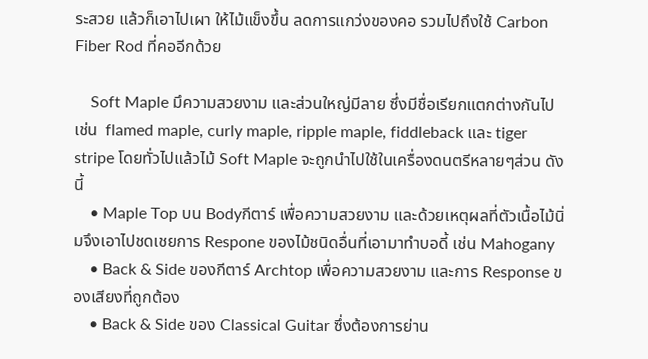ระสวย แล้วก็เอาไปเผา ให้ไม้แข็งขึ้น ลดการแกว่งของคอ รวมไปถึงใช้ Carbon Fiber Rod ที่คออีกด้วย

    Soft Maple มึความสวยงาม และส่วนใหญ่มีลาย ซึ่งมีชื่อเรียกแตกต่างกันไป เช่น  flamed maple, curly maple, ripple maple, fiddleback และ tiger stripe โดยทั่วไปแล้วไม้ Soft Maple จะถูกนำไปใช้ในเครื่องดนตรีหลายๆส่วน ดังนี้
    • Maple Top บน Bodyกีตาร์ เพื่อความสวยงาม และด้วยเหตุผลที่ตัวเนื้อไม้นิ่มจึงเอาไปชดเชยการ Respone ของไม้ชนิดอื่นที่เอามาทำบอดี้ เช่น Mahogany
    • Back & Side ของกีตาร์ Archtop เพื่อความสวยงาม และการ Response ของเสียงที่ถูกต้อง
    • Back & Side ของ Classical Guitar ซึ่งต้องการย่าน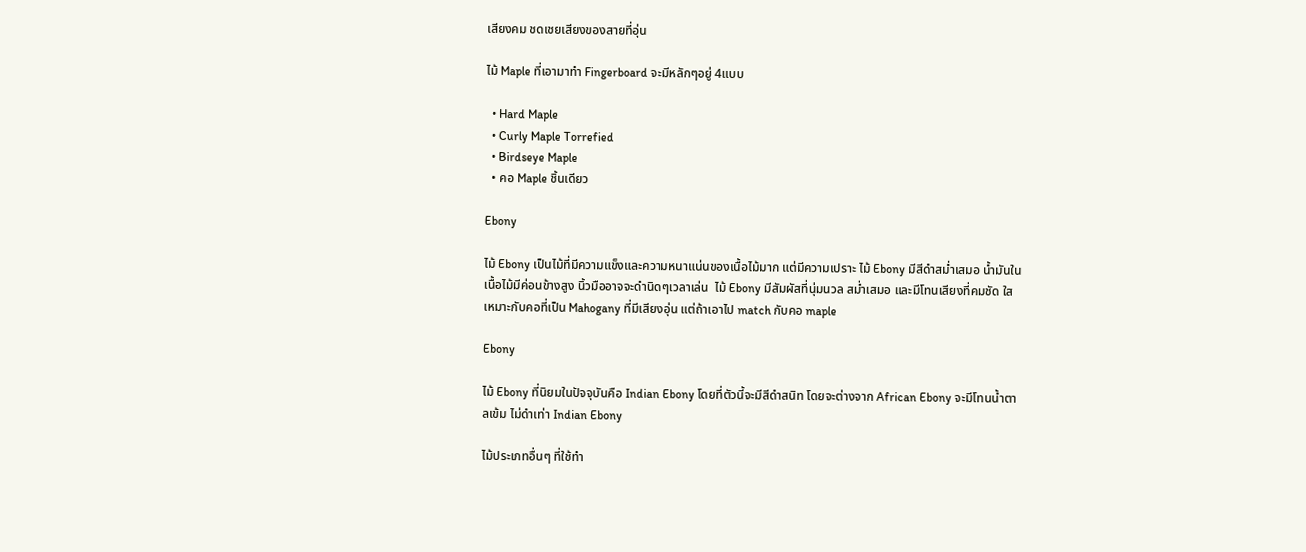เสียงคม ชดเชยเสียงของสายที่อุ่น

ไม้ Maple ที่เอามาทำ Fingerboard จะมีหลักๆอยู่ 4แบบ

  • Hard Maple
  • Curly Maple Torrefied
  • Birdseye Maple
  • คอ Maple ชิ้นเดียว

Ebony

ไม้ Ebony เป็นไม้ที่มีความแข็งและความหนาแน่นของเนื้อไม้มาก แต่มีความเปราะ ไม้ Ebony มีสีดำสม่ำเสมอ น้ำมันในเนื้อไม้มีค่อนข้างสูง นิ้วมืออาจจะดำนิดๆเวลาเล่น  ไม้ Ebony มีสัมผัสที่นุ่มนวล สม่ำเสมอ และมีโทนเสียงที่คมชัด ใส เหมาะกับคอที่เป็น Mahogany ที่มีเสียงอุ่น แต่ถ้าเอาไป match กับคอ maple

Ebony

ไม้ Ebony ที่นิยมในปัจจุบันคือ Indian Ebony โดยที่ตัวนี้จะมีสีดำสนิท โดยจะต่างจาก African Ebony จะมีโทนน้ำตาลเข้ม ไม่ดำเท่า Indian Ebony

ไม้ประเภทอื่นๆ ที่ใช้ทำ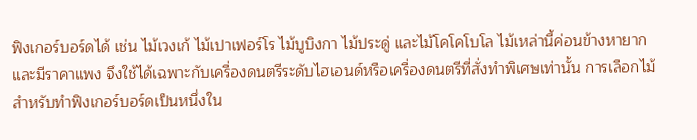ฟิงเกอร์บอร์ดได้ เช่น ไม้เวงเก้ ไม้เปาเฟอร์โร ไม้บูบิงกา ไม้ประดู่ และไม้โคโคโบโล ไม้เหล่านี้ค่อนข้างหายากและมีราคาแพง จึงใช้ได้เฉพาะกับเครื่องดนตรีระดับไฮเอนด์หรือเครื่องดนตรีที่สั่งทำพิเศษเท่านั้น การเลือกไม้สำหรับทำฟิงเกอร์บอร์ดเป็นหนึ่งใน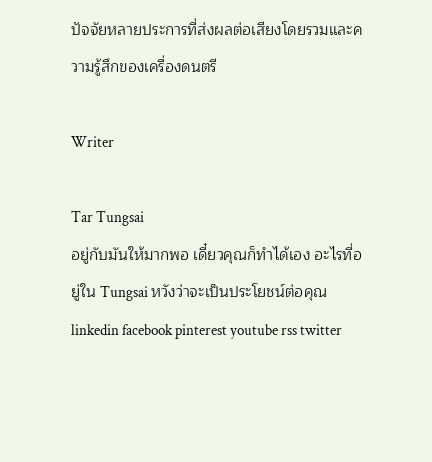ปัจจัยหลายประการที่ส่งผลต่อเสียงโดยรวมและความรู้สึกของเครื่องดนตรี

Writer

Tar Tungsai
อยู่กับมันให้มากพอ เดี๋ยวคุณก็ทำได้เอง อะไรที่อยู่ใน Tungsai หวังว่าจะเป็นประโยชน์ต่อคุณ
linkedin facebook pinterest youtube rss twitter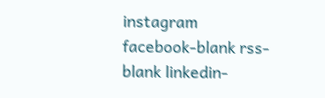instagram facebook-blank rss-blank linkedin-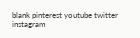blank pinterest youtube twitter instagram